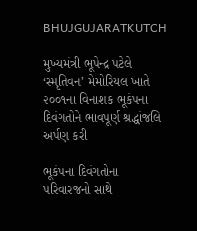BHUJGUJARATKUTCH

મુખ્યમંત્રી ભૂપેન્દ્ર પટેલે ‘સ્મૃતિવન’ મેમોરિયલ ખાતે ૨૦૦૧ના વિનાશક ભૂકંપના દિવંગતોને ભાવપૂર્ણ શ્રદ્ધાંજલિ અર્પણ કરી

ભૂકંપના દિવંગતોના પરિવારજનો સાથે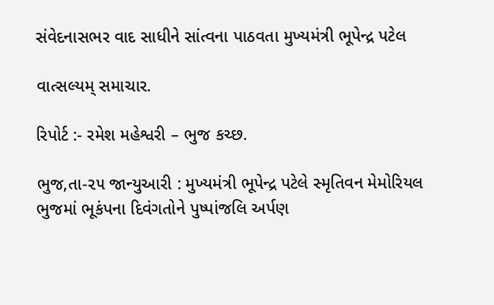સંવેદનાસભર વાદ સાધીને સાંત્વના પાઠવતા મુખ્યમંત્રી ભૂપેન્દ્ર પટેલ

વાત્સલ્યમ્ સમાચાર.

રિપોર્ટ :- રમેશ મહેશ્વરી – ભુજ કચ્છ.

ભુજ,તા-૨૫ જાન્યુઆરી : મુખ્યમંત્રી ભૂપેન્દ્ર પટેલે સ્મૃતિવન મેમોરિયલ ભુજમાં ભૂકંપના દિવંગતોને પુષ્પાંજલિ અર્પણ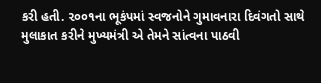કરી હતી. ૨૦૦૧ના ભૂકંપમાં સ્વજનોને ગુમાવનારા દિવંગતો સાથે મુલાકાત કરીને મુખ્યમંત્રી એ તેમને સાંત્વના પાઠવી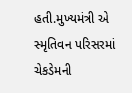હતી.મુખ્યમંત્રી એ સ્મૃતિવન પરિસરમાં ચેકડેમની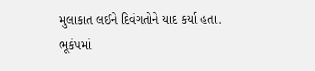મુલાકાત લઈને દિવંગતોને યાદ કર્યા હતા. ભૂકંપમાં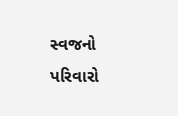સ્વજનો પરિવારો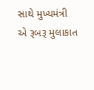સાથે મુખ્યમંત્રી એ રૂબરૂ મુલાકાત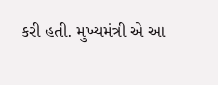કરી હતી. મુખ્યમંત્રી એ આ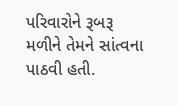પરિવારોને રૂબરૂ મળીને તેમને સાંત્વના પાઠવી હતી.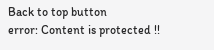Back to top button
error: Content is protected !!